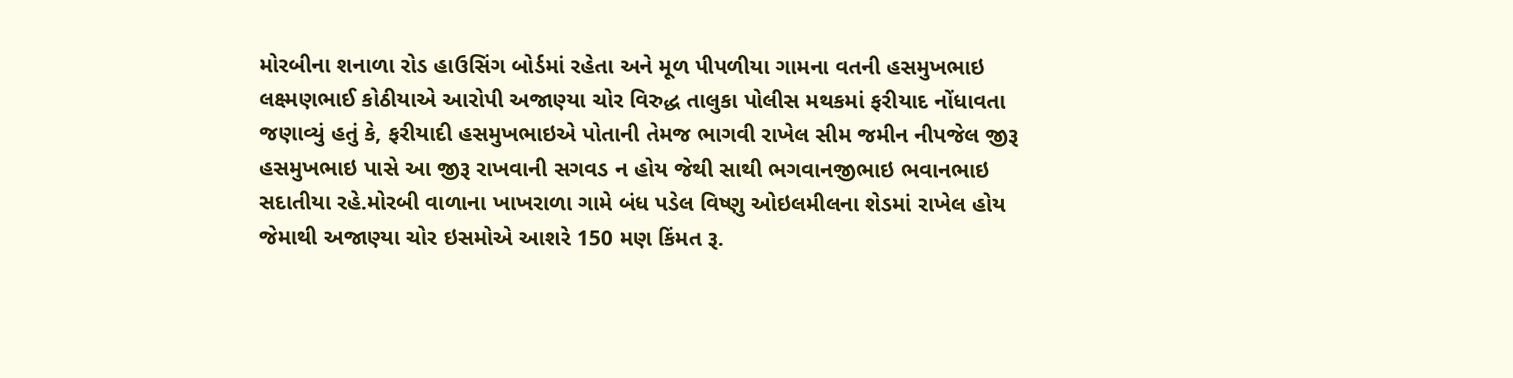મોરબીના શનાળા રોડ હાઉસિંગ બોર્ડમાં રહેતા અને મૂળ પીપળીયા ગામના વતની હસમુખભાઇ લક્ષ્મણભાઈ કોઠીયાએ આરોપી અજાણ્યા ચોર વિરુદ્ધ તાલુકા પોલીસ મથકમાં ફરીયાદ નોંધાવતા જણાવ્યું હતું કે, ફરીયાદી હસમુખભાઇએ પોતાની તેમજ ભાગવી રાખેલ સીમ જમીન નીપજેલ જીરૂ હસમુખભાઇ પાસે આ જીરૂ રાખવાની સગવડ ન હોય જેથી સાથી ભગવાનજીભાઇ ભવાનભાઇ સદાતીયા રહે.મોરબી વાળાના ખાખરાળા ગામે બંધ પડેલ વિષ્ણુ ઓઇલમીલના શેડમાં રાખેલ હોય જેમાથી અજાણ્યા ચોર ઇસમોએ આશરે 150 મણ કિંમત રૂ.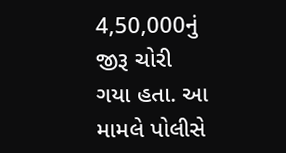4,50,000નું જીરૂ ચોરી ગયા હતા. આ મામલે પોલીસે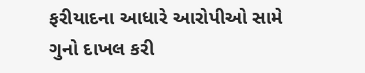ફરીયાદના આધારે આરોપીઓ સામે ગુનો દાખલ કરી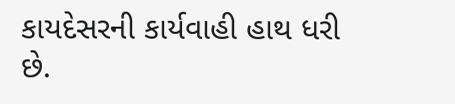કાયદેસરની કાર્યવાહી હાથ ધરી છે.